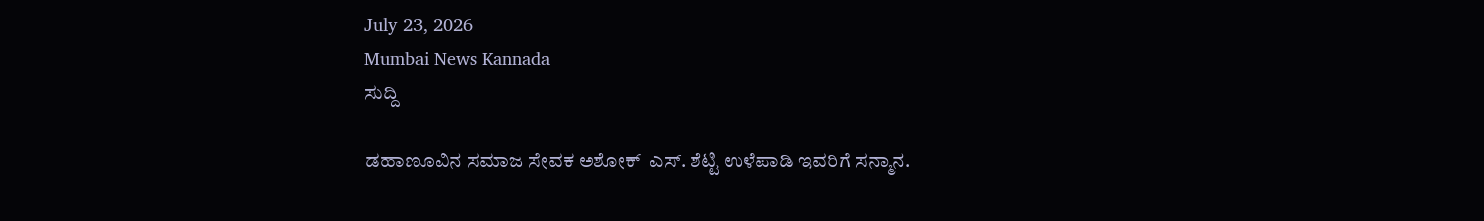July 23, 2026
Mumbai News Kannada
ಸುದ್ದಿ

ಡಹಾಣೂವಿನ ಸಮಾಜ ಸೇವಕ ಅಶೋಕ್  ಎಸ್. ಶೆಟ್ಟಿ ಉಳೆಪಾಡಿ ಇವರಿಗೆ ಸನ್ಮಾನ.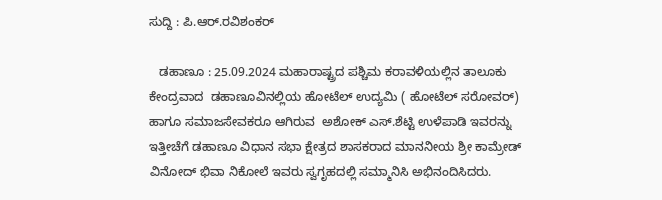ಸುದ್ದಿ : ಪಿ.ಆರ್.ರವಿಶಂಕರ್

   ಡಹಾಣೂ : 25.09.2024 ಮಹಾರಾಷ್ಟ್ರದ ಪಶ್ಚಿಮ ಕರಾವಳಿಯಲ್ಲಿನ ತಾಲೂಕು ಕೇಂದ್ರವಾದ  ಡಹಾಣೂವಿನಲ್ಲಿಯ ಹೋಟೆಲ್ ಉದ್ಯಮಿ ( ಹೋಟೆಲ್ ಸರೋವರ್) ಹಾಗೂ ಸಮಾಜಸೇವಕರೂ ಆಗಿರುವ  ಅಶೋಕ್ ಎಸ್.ಶೆಟ್ಟಿ ಉಳೆಪಾಡಿ ಇವರನ್ನು ಇತ್ತೀಚೆಗೆ ಡಹಾಣೂ ವಿಧಾನ ಸಭಾ ಕ್ಷೇತ್ರದ ಶಾಸಕರಾದ ಮಾನನೀಯ ಶ್ರೀ ಕಾಮ್ರೇಡ್  ವಿನೋದ್ ಭಿವಾ ನಿಕೋಲೆ ಇವರು ಸ್ವಗೃಹದಲ್ಲಿ ಸಮ್ಮಾನಿಸಿ ಅಭಿನಂದಿಸಿದರು.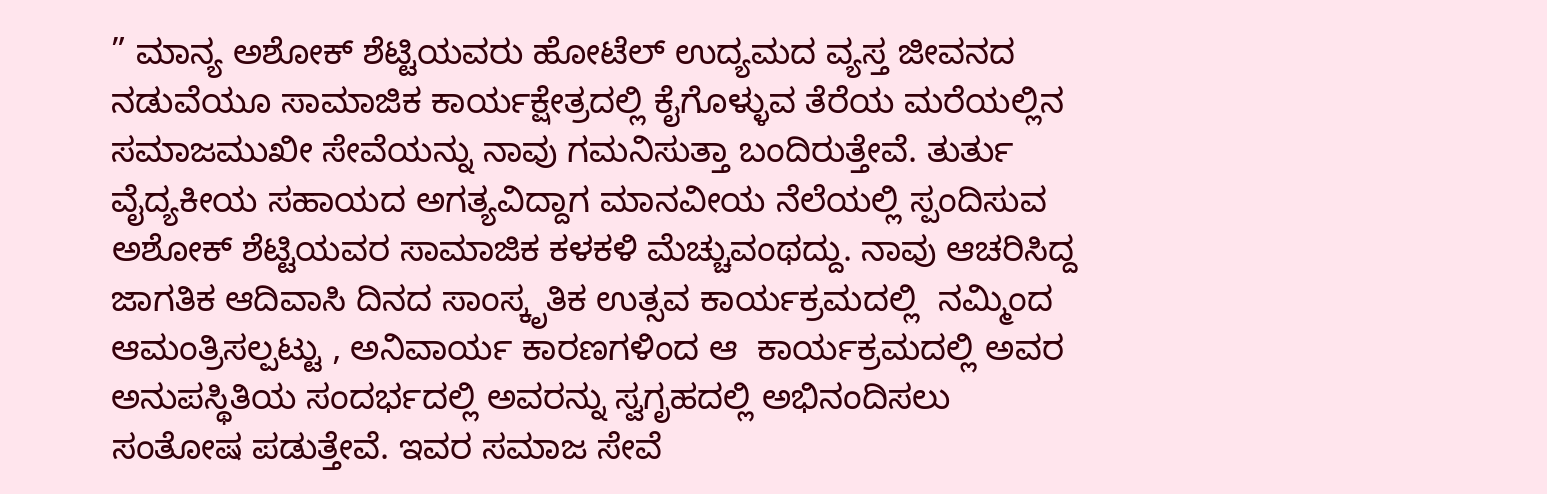” ಮಾನ್ಯ ಅಶೋಕ್ ಶೆಟ್ಟಿಯವರು ಹೋಟೆಲ್ ಉದ್ಯಮದ ವ್ಯಸ್ತ ಜೀವನದ ನಡುವೆಯೂ ಸಾಮಾಜಿಕ ಕಾರ್ಯಕ್ಷೇತ್ರದಲ್ಲಿ ಕೈಗೊಳ್ಳುವ ತೆರೆಯ ಮರೆಯಲ್ಲಿನ ಸಮಾಜಮುಖೀ ಸೇವೆಯನ್ನು ನಾವು ಗಮನಿಸುತ್ತಾ ಬಂದಿರುತ್ತೇವೆ. ತುರ್ತು ವೈದ್ಯಕೀಯ ಸಹಾಯದ ಅಗತ್ಯವಿದ್ದಾಗ ಮಾನವೀಯ ನೆಲೆಯಲ್ಲಿ ಸ್ಪಂದಿಸುವ ಅಶೋಕ್ ಶೆಟ್ಟಿಯವರ ಸಾಮಾಜಿಕ ಕಳಕಳಿ ಮೆಚ್ಚುವಂಥದ್ದು. ನಾವು ಆಚರಿಸಿದ್ದ ಜಾಗತಿಕ ಆದಿವಾಸಿ ದಿನದ ಸಾಂಸ್ಕೃತಿಕ ಉತ್ಸವ ಕಾರ್ಯಕ್ರಮದಲ್ಲಿ  ನಮ್ಮಿಂದ ಆಮಂತ್ರಿಸಲ್ಪಟ್ಟು , ಅನಿವಾರ್ಯ ಕಾರಣಗಳಿಂದ ಆ  ಕಾರ್ಯಕ್ರಮದಲ್ಲಿ ಅವರ ಅನುಪಸ್ಥಿತಿಯ ಸಂದರ್ಭದಲ್ಲಿ ಅವರನ್ನು ಸ್ವಗೃಹದಲ್ಲಿ ಅಭಿನಂದಿಸಲು ಸಂತೋಷ ಪಡುತ್ತೇವೆ. ಇವರ ಸಮಾಜ ಸೇವೆ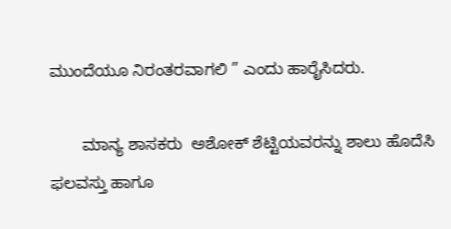ಮುಂದೆಯೂ ನಿರಂತರವಾಗಲಿ ” ಎಂದು ಹಾರೈಸಿದರು.

       ಮಾನ್ಯ ಶಾಸಕರು  ಅಶೋಕ್ ಶೆಟ್ಟಿಯವರನ್ನು ಶಾಲು ಹೊದೆಸಿ  ಫಲವಸ್ತು ಹಾಗೂ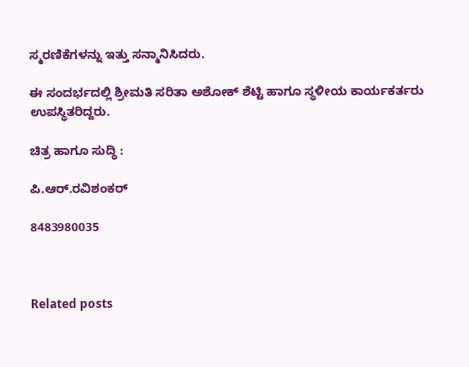ಸ್ಮರಣಿಕೆಗಳನ್ನು ಇತ್ತು ಸನ್ಮಾನಿಸಿದರು.

ಈ ಸಂದರ್ಭದಲ್ಲಿ ಶ್ರೀಮತಿ ಸರಿತಾ ಅಶೋಕ್ ಶೆಟ್ಟಿ ಹಾಗೂ ಸ್ಥಳೀಯ ಕಾರ್ಯಕರ್ತರು ಉಪಸ್ಥಿತರಿದ್ದರು.

ಚಿತ್ರ ಹಾಗೂ ಸುದ್ಧಿ :

ಪಿ.ಆರ್.ರವಿಶಂಕರ್

8483980035



Related posts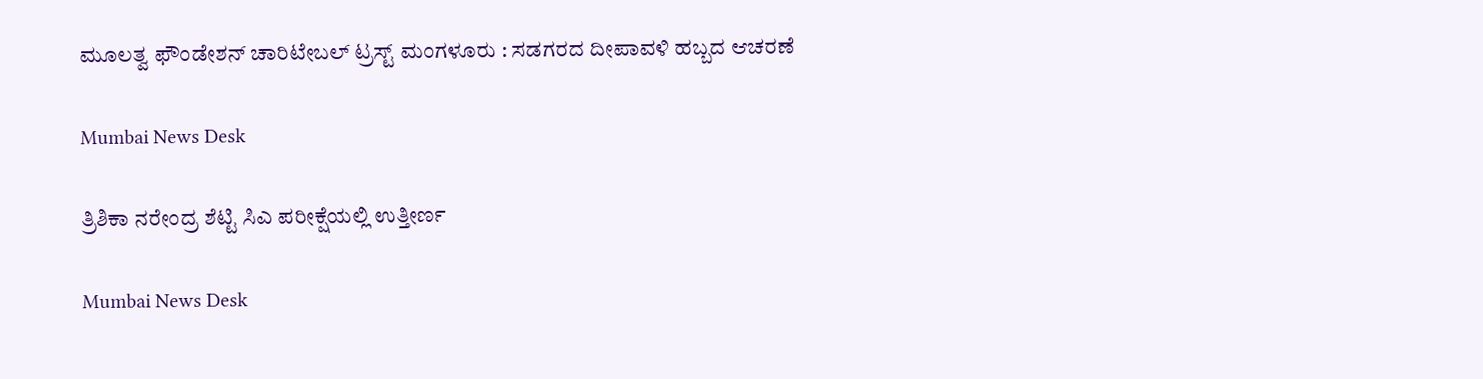ಮೂಲತ್ವ ಫೌಂಡೇಶನ್ ಚಾರಿಟೇಬಲ್ ಟ್ರಸ್ಟ್ ಮಂಗಳೂರು : ಸಡಗರದ ದೀಪಾವಳಿ ಹಬ್ಬದ ಆಚರಣೆ

Mumbai News Desk

ತ್ರಿಶಿಕಾ ನರೇಂದ್ರ ಶೆಟ್ಟಿ ಸಿಎ ಪರೀಕ್ಷೆಯಲ್ಲಿ ಉತ್ತೀರ್ಣ

Mumbai News Desk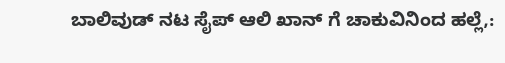ಬಾಲಿವುಡ್ ನಟ ಸೈಪ್ ಆಲಿ ಖಾನ್ ಗೆ ಚಾಕುವಿನಿಂದ ಹಲ್ಲೆ,: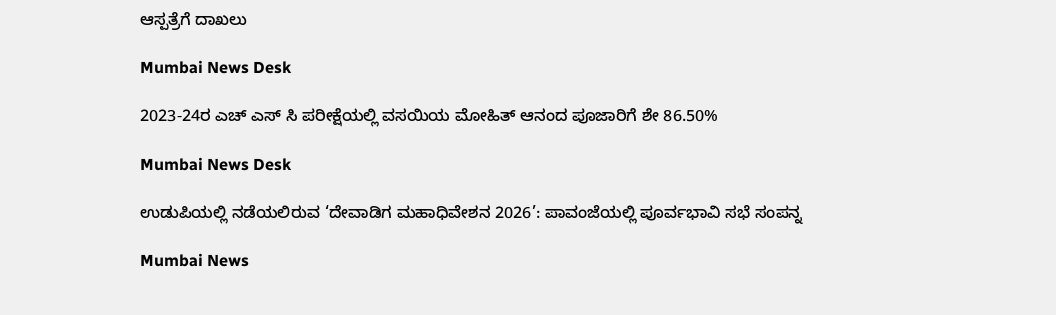ಆಸ್ಪತ್ರೆಗೆ ದಾಖಲು

Mumbai News Desk

2023-24ರ ಎಚ್ ಎಸ್ ಸಿ ಪರೀಕ್ಷೆಯಲ್ಲಿ ವಸಯಿಯ ಮೋಹಿತ್ ಆನಂದ ಪೂಜಾರಿಗೆ ಶೇ 86.50%

Mumbai News Desk

ಉಡುಪಿಯಲ್ಲಿ ನಡೆಯಲಿರುವ ‘ದೇವಾಡಿಗ ಮಹಾಧಿವೇಶನ 2026’: ಪಾವಂಜೆಯಲ್ಲಿ ಪೂರ್ವಭಾವಿ ಸಭೆ ಸಂಪನ್ನ

Mumbai News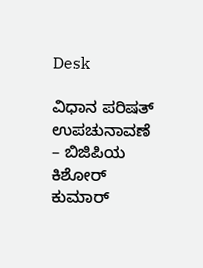Desk

ವಿಧಾನ ಪರಿಷತ್ ಉಪಚುನಾವಣೆ – ಬಿಜಿಪಿಯ ಕಿಶೋರ್ ಕುಮಾರ್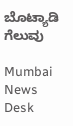ಬೊಟ್ಯಾಡಿ ಗೆಲುವು

Mumbai News Desk